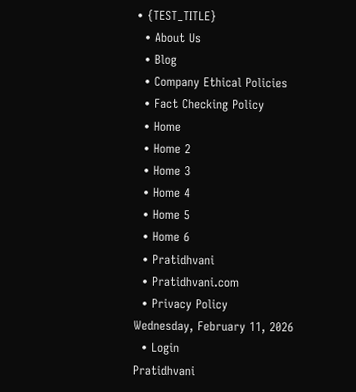• {TEST_TITLE}
  • About Us
  • Blog
  • Company Ethical Policies
  • Fact Checking Policy
  • Home
  • Home 2
  • Home 3
  • Home 4
  • Home 5
  • Home 6
  • Pratidhvani
  • Pratidhvani.com
  • Privacy Policy
Wednesday, February 11, 2026
  • Login
Pratidhvani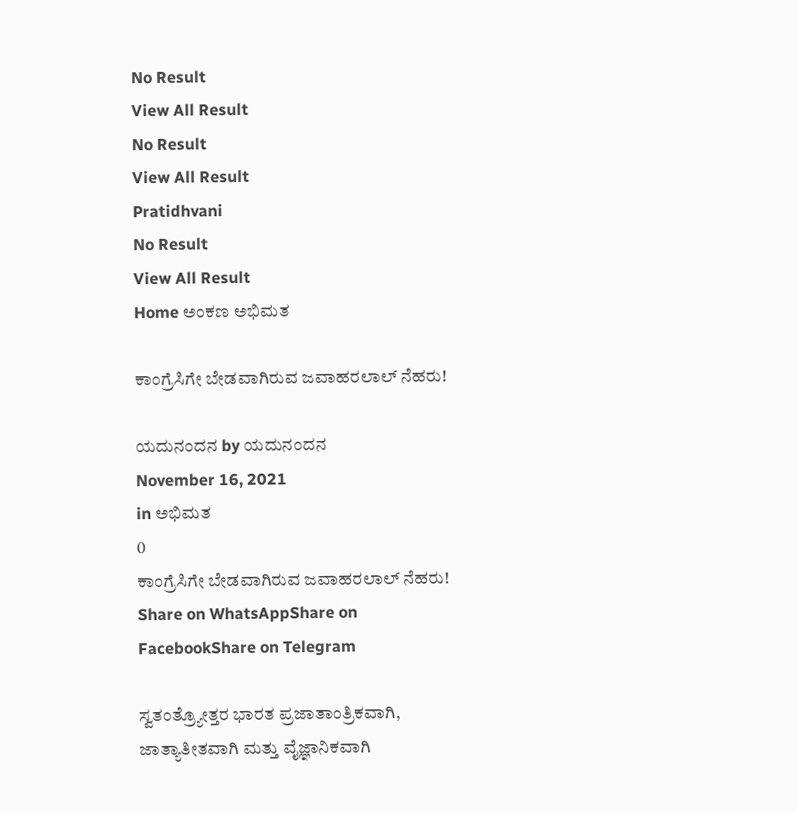No Result
View All Result
No Result
View All Result
Pratidhvani
No Result
View All Result
Home ಅಂಕಣ ಅಭಿಮತ

ಕಾಂಗ್ರೆಸಿಗೇ ಬೇಡವಾಗಿರುವ ಜವಾಹರಲಾಲ್ ನೆಹರು!

ಯದುನಂದನ by ಯದುನಂದನ
November 16, 2021
in ಅಭಿಮತ
0
ಕಾಂಗ್ರೆಸಿಗೇ ಬೇಡವಾಗಿರುವ ಜವಾಹರಲಾಲ್ ನೆಹರು!
Share on WhatsAppShare on FacebookShare on Telegram

ಸ್ವತಂತ್ರ್ಯೋತ್ತರ ಭಾರತ ಪ್ರಜಾತಾಂತ್ರಿಕವಾಗಿ, ಜಾತ್ಯಾತೀತವಾಗಿ ಮತ್ತು ವೈಜ್ಞಾನಿಕವಾಗಿ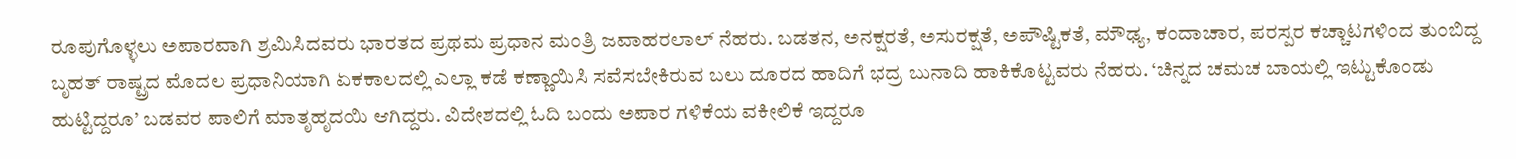ರೂಪುಗೊಳ್ಳಲು ಅಪಾರವಾಗಿ‌ ಶ್ರಮಿಸಿದವರು ಭಾರತದ ಪ್ರಥಮ ಪ್ರಧಾನ ಮಂತ್ರಿ ಜವಾಹರಲಾಲ್ ನೆಹರು. ಬಡತನ, ಅನಕ್ಷರತೆ, ಅಸುರಕ್ಷತೆ, ಅಪೌಷ್ಟಿಕತೆ, ಮೌಢ್ಯ, ಕಂದಾಚಾರ, ಪರಸ್ಪರ ಕಚ್ಚಾಟಗಳಿಂದ ತುಂಬಿದ್ದ ಬೃಹತ್ ರಾಷ್ಟ್ರದ ಮೊದಲ ಪ್ರಧಾನಿಯಾಗಿ ಏಕಕಾಲದಲ್ಲಿ ಎಲ್ಲಾ ಕಡೆ ಕಣ್ಣಾಯಿಸಿ ಸವೆಸಬೇಕಿರುವ ಬಲು ದೂರದ ಹಾದಿಗೆ ಭದ್ರ ಬುನಾದಿ ಹಾಕಿಕೊಟ್ಟವರು ನೆಹರು. ‘ಚಿನ್ನದ ಚಮಚ ಬಾಯಲ್ಲಿ ಇಟ್ಟುಕೊಂಡು ಹುಟ್ಟಿದ್ದರೂ’ ಬಡವರ ಪಾಲಿಗೆ ಮಾತೃಹೃದಯಿ‌ ಆಗಿದ್ದರು. ವಿದೇಶದಲ್ಲಿ ಓದಿ ಬಂದು ಅಪಾರ ಗಳಿಕೆಯ ವಕೀಲಿಕೆ ಇದ್ದರೂ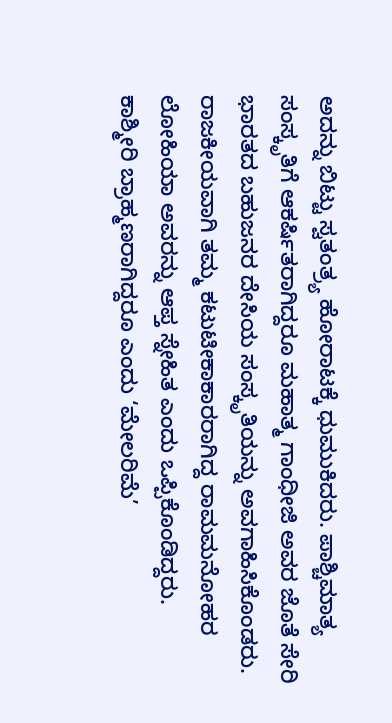ಅದನ್ನು ಬಿಟ್ಟು ಸ್ವತಂತ್ರ್ಯ ಹೋರಾಟಕ್ಕೆ ಧುಮುಕಿದರು. ಪಾಶ್ಚಿಮಾತ್ಯ ಸಂಸ್ಕೃತಿಗೆ ಆಕರ್ಷಿತರಾಗಿದ್ದರೂ ಮಹಾತ್ಮ ಗಾಂಧೀಜಿ ಅವರ ಜೊತೆ ಸೇರಿ  ಭಾರತದ ಬಹುಜನರ ದೇಸಿಯ ಸಂಸ್ಕೃತಿಯನ್ನು ಅವಗಾಹಿಸಿಕೊಂಡರು. ರಾಜಕೀಯವಾಗಿ ತಮ್ಮ ಕಟುಟೀಕಾಕಾರರಾಗಿದ್ದ ರಾಮಮನೋಹರ ಲೋಹಿಯಾ ಅವರನ್ನು ಆಪ್ತ ಸ್ನೇಹಿತ ಎಂದು‌ ಒಪ್ಪಿಕೊಂಡಿದ್ದರು. ಕಾಶ್ಮೀರಿ ‌ಬ್ರಾಹ್ಮಣರಾಗಿದ್ದರೂ ಎಂದು ‘ಮೇಲರಿಮೆ’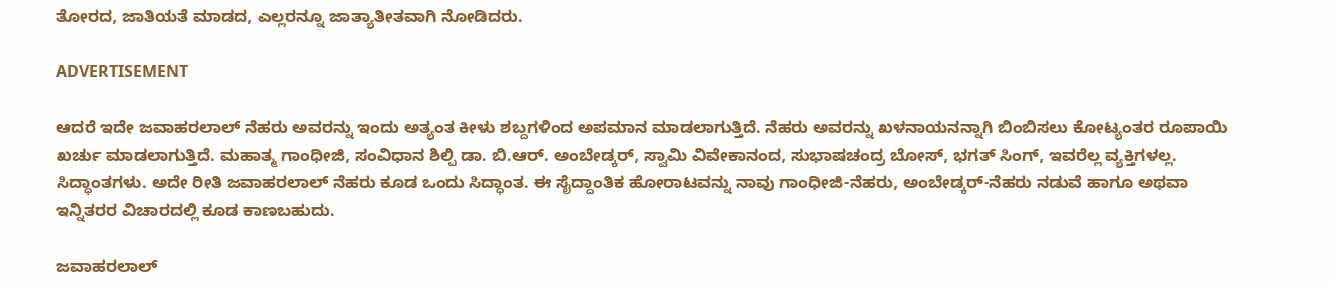ತೋರದ, ಜಾತಿಯತೆ ಮಾಡದ, ಎಲ್ಲರನ್ನೂ‌ ಜಾತ್ಯಾತೀತವಾಗಿ ನೋಡಿದರು.

ADVERTISEMENT

ಆದರೆ ಇದೇ ಜವಾಹರಲಾಲ್ ನೆಹರು ಅವರನ್ನು ಇಂದು ಅತ್ಯಂತ ಕೀಳು ಶಬ್ದಗಳಿಂದ ಅಪಮಾನ ಮಾಡಲಾಗುತ್ತಿದೆ. ನೆಹರು ಅವರನ್ನು ಖಳನಾಯನನ್ನಾಗಿ ಬಿಂಬಿಸಲು ಕೋಟ್ಯಂತರ ರೂಪಾಯಿ ಖರ್ಚು ಮಾಡಲಾಗುತ್ತಿದೆ. ಮಹಾತ್ಮ ಗಾಂಧೀಜಿ, ಸಂವಿಧಾನ ಶಿಲ್ಪಿ ಡಾ. ಬಿ.ಆರ್. ಅಂಬೇಡ್ಕರ್, ಸ್ವಾಮಿ ವಿವೇಕಾನಂದ, ಸುಭಾಷಚಂದ್ರ ಬೋಸ್, ಭಗತ್ ಸಿಂಗ್, ಇವರೆಲ್ಲ ವ್ಯಕ್ತಿಗಳಲ್ಲ. ಸಿದ್ಧಾಂತಗಳು. ಅದೇ ರೀತಿ ಜವಾಹರಲಾಲ್ ನೆಹರು ಕೂಡ ಒಂದು ಸಿದ್ಧಾಂತ. ಈ ಸೈದ್ದಾಂತಿಕ ಹೋರಾಟವನ್ನು ನಾವು ಗಾಂಧೀಜಿ-ನೆಹರು, ಅಂಬೇಡ್ಕರ್-ನೆಹರು ನಡುವೆ ಹಾಗೂ ಅಥವಾ ಇನ್ನಿತರರ ವಿಚಾರದಲ್ಲಿ ಕೂಡ ಕಾಣಬಹುದು.

ಜವಾಹರಲಾಲ್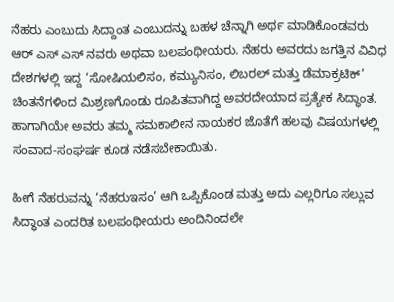ನೆಹರು ಎಂಬುದು ಸಿದ್ದಾಂತ ಎಂಬುದನ್ನು ಬಹಳ ಚೆನ್ನಾಗಿ ಅರ್ಥ ಮಾಡಿಕೊಂಡವರು ಆರ್ ಎಸ್ ಎಸ್ ನವರು ಅಥವಾ ಬಲಪಂಥೀಯರು. ನೆಹರು ಅವರದು ಜಗತ್ತಿನ ವಿವಿಧ ದೇಶಗಳಲ್ಲಿ ಇದ್ದ ‘ಸೋಷಿಯಲಿಸಂ, ಕಮ್ಯುನಿಸಂ, ಲಿಬರಲ್ ಮತ್ತು ಡೆಮಾಕ್ರಟಿಕ್’ ಚಿಂತನೆಗಳಿಂದ ಮಿಶ್ರಣಗೊಂಡು ರೂಪಿತವಾಗಿದ್ದ ಅವರದೇಯಾದ ಪ್ರತ್ಯೇಕ ಸಿದ್ಧಾಂತ. ಹಾಗಾಗಿಯೇ ಅವರು ತಮ್ಮ ಸಮಕಾಲೀನ ನಾಯಕರ ಜೊತೆಗೆ ಹಲವು ವಿಷಯಗಳಲ್ಲಿ ಸಂವಾದ-ಸಂಘರ್ಷ ಕೂಡ ನಡೆಸಬೇಕಾಯಿತು.

ಹೀಗೆ ನೆಹರುವನ್ನು ‘ನೆಹರುಇಸಂ’ ಆಗಿ ಒಪ್ಪಿಕೊಂಡ ಮತ್ತು ಅದು ಎಲ್ಲರಿಗೂ ಸಲ್ಲುವ ಸಿದ್ಧಾಂತ ಎಂದರಿತ ಬಲಪಂಥೀಯರು ಅಂದಿನಿಂದಲೇ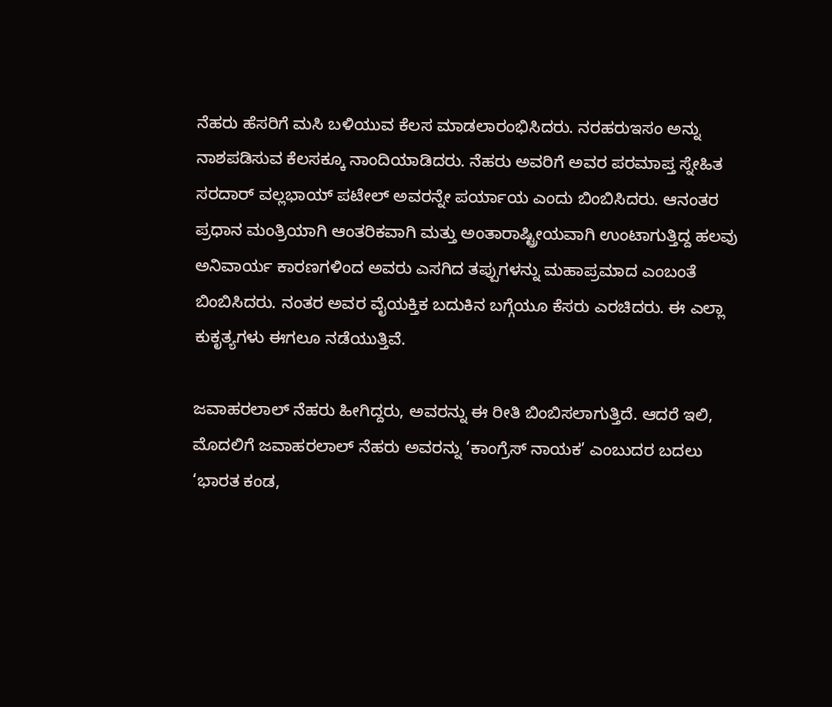ನೆಹರು ಹೆಸರಿಗೆ ಮಸಿ ಬಳಿಯುವ ಕೆಲಸ ಮಾಡಲಾರಂಭಿಸಿದರು. ನರಹರುಇಸಂ ಅನ್ನು ನಾಶಪಡಿಸುವ ಕೆಲಸಕ್ಕೂ ನಾಂದಿಯಾಡಿದರು. ನೆಹರು ಅವರಿಗೆ ಅವರ ಪರಮಾಪ್ತ ಸ್ನೇಹಿತ ಸರದಾರ್ ವಲ್ಲಭಾಯ್ ಪಟೇಲ್ ಅವರನ್ನೇ ಪರ್ಯಾಯ ಎಂದು ಬಿಂಬಿಸಿದರು. ಆನಂತರ ಪ್ರಧಾನ ಮಂತ್ರಿಯಾಗಿ ಆಂತರಿಕವಾಗಿ ಮತ್ತು ಅಂತಾರಾಷ್ಟ್ರೀಯವಾಗಿ ಉಂಟಾಗುತ್ತಿದ್ದ ಹಲವು ಅನಿವಾರ್ಯ ಕಾರಣಗಳಿಂದ ಅವರು ಎಸಗಿದ ತಪ್ಪುಗಳನ್ನು ಮಹಾಪ್ರಮಾದ ಎಂಬಂತೆ ಬಿಂಬಿಸಿದರು. ನಂತರ ಅವರ ವೈಯಕ್ತಿಕ ಬದುಕಿನ ಬಗ್ಗೆಯೂ ಕೆಸರು ಎರಚಿದರು. ಈ ಎಲ್ಲಾ ಕುಕೃತ್ಯಗಳು ಈಗಲೂ ನಡೆಯುತ್ತಿವೆ.

ಜವಾಹರಲಾಲ್ ನೆಹರು ಹೀಗಿದ್ದರು, ಅವರನ್ನು ಈ ರೀತಿ ಬಿಂಬಿಸಲಾಗುತ್ತಿದೆ. ಆದರೆ ಇಲಿ, ಮೊದಲಿಗೆ ಜವಾಹರಲಾಲ್ ನೆಹರು ಅವರನ್ನು ‘ಕಾಂಗ್ರೆಸ್ ನಾಯಕ’ ಎಂಬುದರ ಬದಲು ‘ಭಾರತ ಕಂಡ,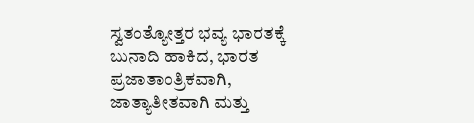ಸ್ವತಂತ್ಯೋತ್ತರ ಭವ್ಯ ಭಾರತಕ್ಕೆ ಬುನಾದಿ ಹಾಕಿದ, ಭಾರತ ಪ್ರಜಾತಾಂತ್ರಿಕವಾಗಿ, ಜಾತ್ಯಾತೀತವಾಗಿ ಮತ್ತು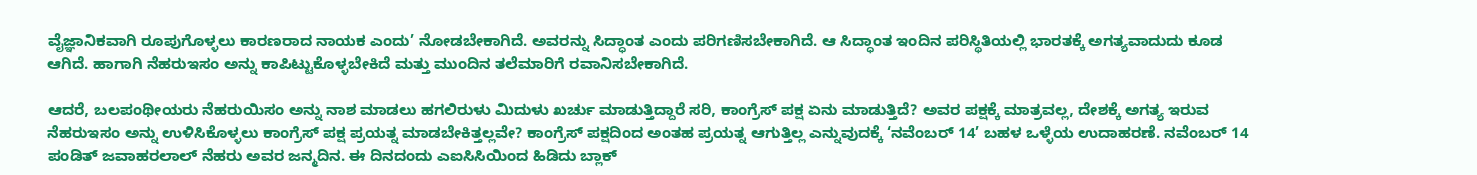ವೈಜ್ಞಾನಿಕವಾಗಿ ರೂಪುಗೊಳ್ಳಲು ಕಾರಣರಾದ ನಾಯಕ ಎಂದು’ ನೋಡಬೇಕಾಗಿದೆ. ಅವರನ್ನು ಸಿದ್ಧಾಂತ ಎಂದು ಪರಿಗಣಿಸಬೇಕಾಗಿದೆ. ಆ ಸಿದ್ಧಾಂತ ಇಂದಿನ‌ ಪರಿಸ್ಥಿತಿಯಲ್ಲಿ ಭಾರತಕ್ಕೆ ಅಗತ್ಯವಾದುದು ಕೂಡ ಆಗಿದೆ. ಹಾಗಾಗಿ ನೆಹರುಇಸಂ ಅನ್ನು ಕಾಪಿಟ್ಟುಕೊಳ್ಳಬೇಕಿದೆ ಮತ್ತು ಮುಂದಿನ ತಲೆಮಾರಿಗೆ ರವಾನಿಸಬೇಕಾಗಿದೆ.

ಆದರೆ, ಬಲಪಂಥೀಯರು ನೆಹರುಯಿಸಂ ಅನ್ನು ನಾಶ ಮಾಡಲು ಹಗಲಿರುಳು ಮಿದುಳು‌ ಖರ್ಚು ಮಾಡುತ್ತಿದ್ದಾರೆ ಸರಿ, ಕಾಂಗ್ರೆಸ್ ಪಕ್ಷ ಏನು ಮಾಡುತ್ತಿದೆ? ಅವರ ಪಕ್ಷಕ್ಕೆ ಮಾತ್ರವಲ್ಲ, ದೇಶಕ್ಕೆ ಅಗತ್ಯ ಇರುವ ನೆಹರುಇಸಂ ಅನ್ನು ಉಳಿಸಿಕೊಳ್ಳಲು ಕಾಂಗ್ರೆಸ್ ಪಕ್ಷ ಪ್ರಯತ್ನ ಮಾಡಬೇಕಿತ್ತಲ್ಲವೇ? ಕಾಂಗ್ರೆಸ್ ಪಕ್ಷದಿಂದ ಅಂತಹ ಪ್ರಯತ್ನ ಆಗುತ್ತಿಲ್ಲ ಎನ್ನುವುದಕ್ಕೆ ‘ನವೆಂಬರ್ 14’ ಬಹಳ‌ ಒಳ್ಳೆಯ ಉದಾಹರಣೆ. ನವೆಂಬರ್ 14 ಪಂಡಿತ್ ಜವಾಹರಲಾಲ್ ನೆಹರು ಅವರ ಜನ್ಮದಿನ. ಈ ದಿನದಂದು ಎಐಸಿಸಿಯಿಂದ ಹಿಡಿದು ಬ್ಲಾಕ್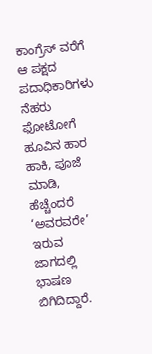ಕಾಂಗ್ರೆಸ್ ವರೆಗೆ ಆ ಪಕ್ಷದ ಪದಾಧಿಕಾರಿಗಳು ನೆಹರು ಫೋಟೋಗೆ ಹೂವಿನ‌ ಹಾರ ಹಾಕಿ, ಪೂಜೆ ಮಾಡಿ, ಹೆಚ್ಚೆಂದರೆ ‘ಅವರವರೇ’ ಇರುವ ಜಾಗದಲ್ಲಿ ಭಾಷಣ ಬಿಗಿದಿದ್ದಾರೆ.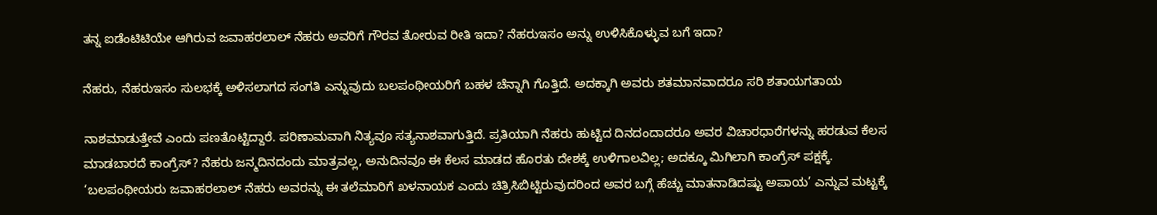ತನ್ನ ಐಡೆಂಟಿಟಿಯೇ ಆಗಿರುವ ಜವಾಹರಲಾಲ್ ನೆಹರು ಅವರಿಗೆ ಗೌರವ ತೋರುವ ರೀತಿ ಇದಾ? ನೆಹರುಇಸಂ ಅನ್ನು ಉಳಿಸಿಕೊಳ್ಳುವ ಬಗೆ ಇದಾ?

ನೆಹರು, ನೆಹರುಇಸಂ ಸುಲಭಕ್ಕೆ ಅಳಿಸಲಾಗದ ಸಂಗತಿ ಎನ್ನುವುದು ಬಲಪಂಥೀಯರಿಗೆ ಬಹಳ‌ ಚೆನ್ನಾಗಿ ಗೊತ್ತಿದೆ. ಅದಕ್ಕಾಗಿ ಅವರು ಶತಮಾನವಾದರೂ ಸರಿ ಶತಾಯಗತಾಯ‌

ನಾಶಮಾಡುತ್ತೇವೆ ಎಂದು ಪಣತೊಟ್ಟಿದ್ದಾರೆ. ಪರಿಣಾಮವಾಗಿ ನಿತ್ಯವೂ ಸತ್ಯನಾಶವಾಗುತ್ತಿದೆ. ಪ್ರತಿಯಾಗಿ ನೆಹರು ಹುಟ್ಟಿದ ದಿನದಂದಾದರೂ ಅವರ ವಿಚಾರಧಾರೆಗಳನ್ನು ಹರಡುವ ಕೆಲಸ ಮಾಡಬಾರದೆ ಕಾಂಗ್ರೆಸ್? ನೆಹರು ಜನ್ಮದಿನದಂದು ಮಾತ್ರವಲ್ಲ, ಅನುದಿನವೂ ಈ ಕೆಲಸ ಮಾಡದ‌ ಹೊರತು ದೇಶಕ್ಕೆ ಉಳಿಗಾಲವಿಲ್ಲ; ಅದಕ್ಕೂ ಮಿಗಿಲಾಗಿ ಕಾಂಗ್ರೆಸ್ ಪಕ್ಷಕ್ಕೆ. ‘ಬಲಪಂಥೀಯರು ಜವಾಹರಲಾಲ್ ನೆಹರು ಅವರನ್ನು ಈ ತಲೆಮಾರಿಗೆ ಖಳನಾಯಕ ಎಂದು‌ ಚಿತ್ರಿಸಿಬಿಟ್ಟಿರುವುದರಿಂದ ಅವರ ಬಗ್ಗೆ ಹೆಚ್ಚು ಮಾತನಾಡಿದಷ್ಟು ಅಪಾಯ’ ಎನ್ನುವ ಮಟ್ಟಕ್ಕೆ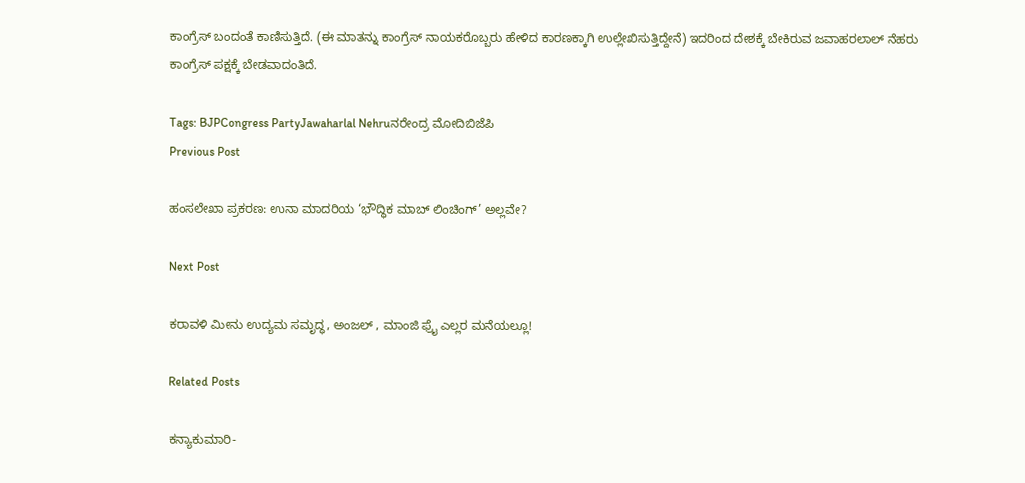ಕಾಂಗ್ರೆಸ್ ಬಂದಂತೆ ಕಾಣಿಸುತ್ತಿದೆ. (ಈ ಮಾತನ್ನು ಕಾಂಗ್ರೆಸ್ ನಾಯಕರೊಬ್ಬರು ಹೇಳಿದ ಕಾರಣಕ್ಕಾಗಿ ಉಲ್ಲೇಖಿಸುತ್ತಿದ್ದೇನೆ) ಇದರಿಂದ ದೇಶಕ್ಕೆ ಬೇಕಿರುವ ಜವಾಹರಲಾಲ್ ನೆಹರು ಕಾಂಗ್ರೆಸ್ ಪಕ್ಷಕ್ಕೆ ಬೇಡವಾದಂತಿದೆ.

Tags: BJPCongress PartyJawaharlal Nehruನರೇಂದ್ರ ಮೋದಿಬಿಜೆಪಿ
Previous Post

ಹಂಸಲೇಖಾ ಪ್ರಕರಣ: ಉನಾ ಮಾದರಿಯ ‘ಭೌದ್ಧಿಕ ಮಾಬ್ ಲಿಂಚಿಂಗ್’ ಅಲ್ಲವೇ?

Next Post

ಕರಾವಳಿ ಮೀನು ಉದ್ಯಮ ಸಮೃದ್ಧ, ಅಂಜಲ್ , ಮಾಂಜಿ ಫ್ರೈ ಎಲ್ಲರ ಮನೆಯಲ್ಲೂ!

Related Posts

ಕನ್ಯಾಕುಮಾರಿ-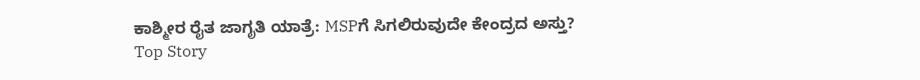ಕಾಶ್ಮೀರ ರೈತ ಜಾಗೃತಿ ಯಾತ್ರೆ: MSPಗೆ ಸಿಗಲಿರುವುದೇ ಕೇಂದ್ರದ ಅಸ್ತು?
Top Story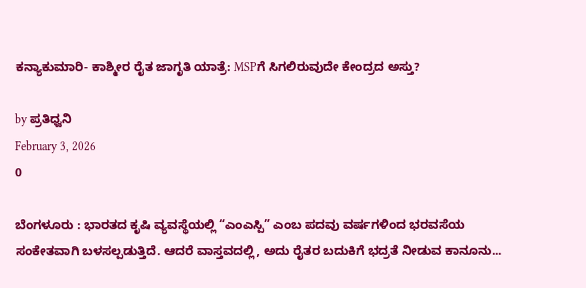ಕನ್ಯಾಕುಮಾರಿ- ಕಾಶ್ಮೀರ ರೈತ ಜಾಗೃತಿ ಯಾತ್ರೆ: MSPಗೆ ಸಿಗಲಿರುವುದೇ ಕೇಂದ್ರದ ಅಸ್ತು?

by ಪ್ರತಿಧ್ವನಿ
February 3, 2026
0

ಬೆಂಗಳೂರು : ಭಾರತದ ಕೃಷಿ ವ್ಯವಸ್ಥೆಯಲ್ಲಿ “ಎಂಎಸ್ಪಿ” ಎಂಬ ಪದವು ವರ್ಷಗಳಿಂದ ಭರವಸೆಯ ಸಂಕೇತವಾಗಿ ಬಳಸಲ್ಪಡುತ್ತಿದೆ. ಆದರೆ ವಾಸ್ತವದಲ್ಲಿ, ಅದು ರೈತರ ಬದುಕಿಗೆ ಭದ್ರತೆ ನೀಡುವ ಕಾನೂನು...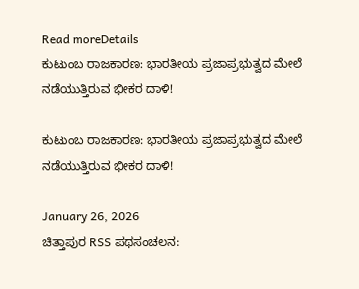Read moreDetails
ಕುಟುಂಬ ರಾಜಕಾರಣ: ಭಾರತೀಯ ಪ್ರಜಾಪ್ರಭುತ್ವದ ಮೇಲೆ ನಡೆಯುತ್ತಿರುವ ಭೀಕರ ದಾಳಿ!

ಕುಟುಂಬ ರಾಜಕಾರಣ: ಭಾರತೀಯ ಪ್ರಜಾಪ್ರಭುತ್ವದ ಮೇಲೆ ನಡೆಯುತ್ತಿರುವ ಭೀಕರ ದಾಳಿ!

January 26, 2026
ಚಿತ್ತಾಪುರ RSS ಪಥಸಂಚಲನ: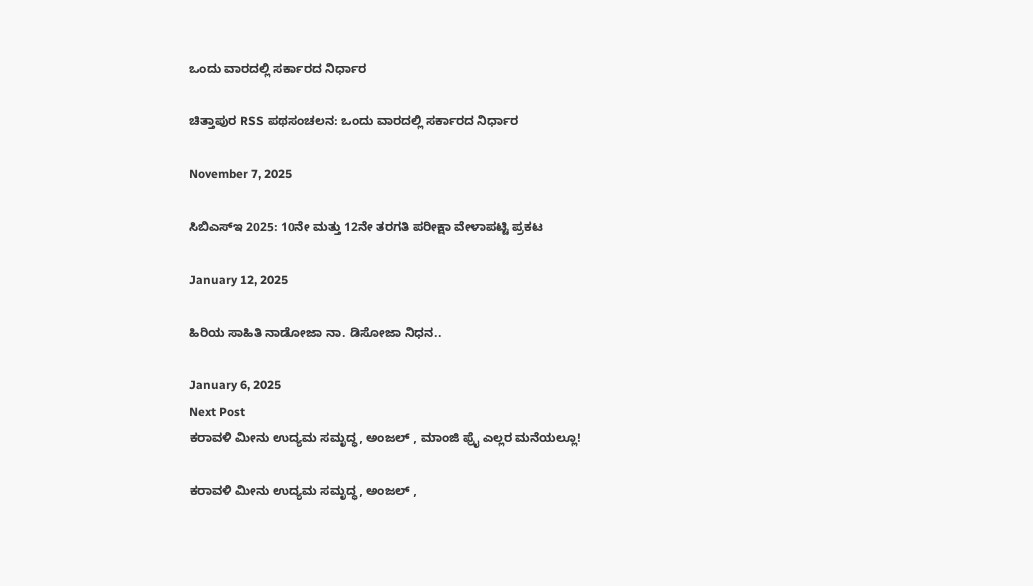ಒಂದು ವಾರದಲ್ಲಿ ಸರ್ಕಾರದ ನಿರ್ಧಾರ

ಚಿತ್ತಾಪುರ RSS ಪಥಸಂಚಲನ: ಒಂದು ವಾರದಲ್ಲಿ ಸರ್ಕಾರದ ನಿರ್ಧಾರ

November 7, 2025

ಸಿಬಿಎಸ್‌ಇ 2025: 10ನೇ ಮತ್ತು 12ನೇ ತರಗತಿ ಪರೀಕ್ಷಾ ವೇಳಾಪಟ್ಟಿ ಪ್ರಕಟ

January 12, 2025

ಹಿರಿಯ ಸಾಹಿತಿ ನಾಡೋಜಾ ನಾ. ಡಿಸೋಜಾ ನಿಧನ..

January 6, 2025
Next Post
ಕರಾವಳಿ ಮೀನು ಉದ್ಯಮ ಸಮೃದ್ಧ, ಅಂಜಲ್ , ಮಾಂಜಿ ಫ್ರೈ ಎಲ್ಲರ ಮನೆಯಲ್ಲೂ!

ಕರಾವಳಿ ಮೀನು ಉದ್ಯಮ ಸಮೃದ್ಧ, ಅಂಜಲ್ ,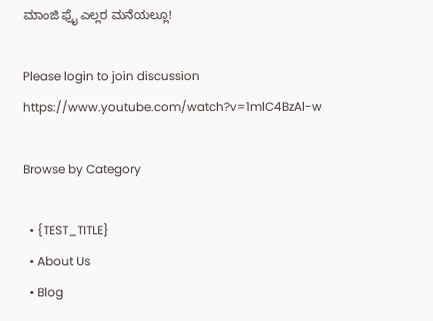ಮಾಂಜಿ ಫ್ರೈ ಎಲ್ಲರ ಮನೆಯಲ್ಲೂ!

Please login to join discussion
https://www.youtube.com/watch?v=1mlC4BzAl-w

Browse by Category

  • {TEST_TITLE}
  • About Us
  • Blog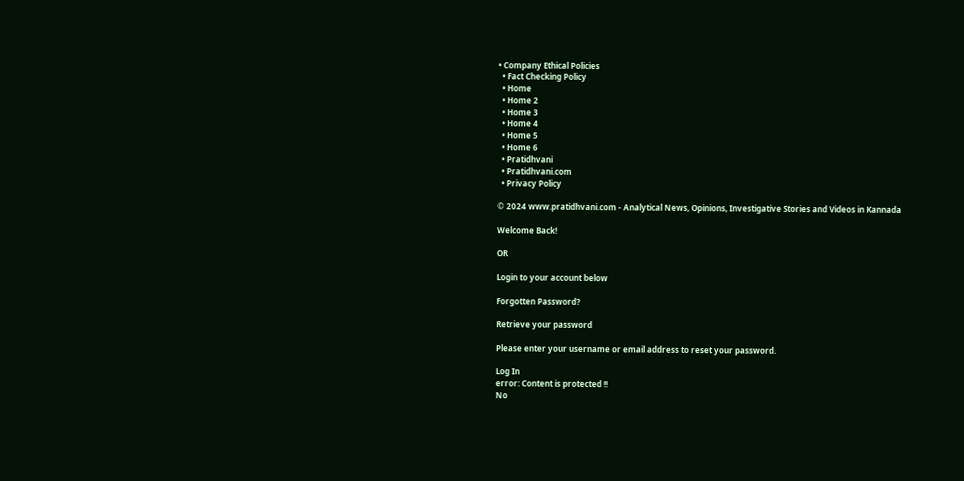• Company Ethical Policies
  • Fact Checking Policy
  • Home
  • Home 2
  • Home 3
  • Home 4
  • Home 5
  • Home 6
  • Pratidhvani
  • Pratidhvani.com
  • Privacy Policy

© 2024 www.pratidhvani.com - Analytical News, Opinions, Investigative Stories and Videos in Kannada

Welcome Back!

OR

Login to your account below

Forgotten Password?

Retrieve your password

Please enter your username or email address to reset your password.

Log In
error: Content is protected !!
No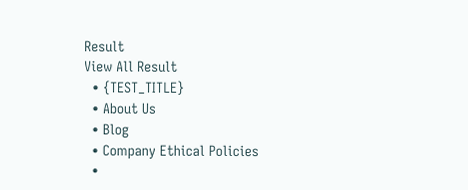Result
View All Result
  • {TEST_TITLE}
  • About Us
  • Blog
  • Company Ethical Policies
  •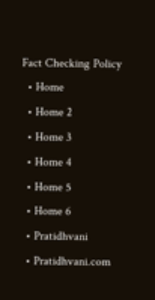Fact Checking Policy
  • Home
  • Home 2
  • Home 3
  • Home 4
  • Home 5
  • Home 6
  • Pratidhvani
  • Pratidhvani.com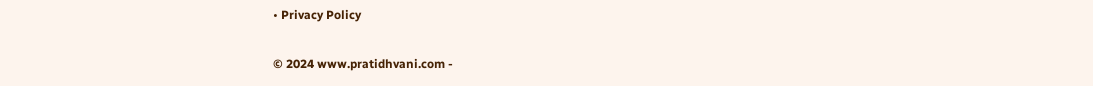• Privacy Policy

© 2024 www.pratidhvani.com -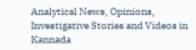Analytical News, Opinions, Investigative Stories and Videos in Kannada